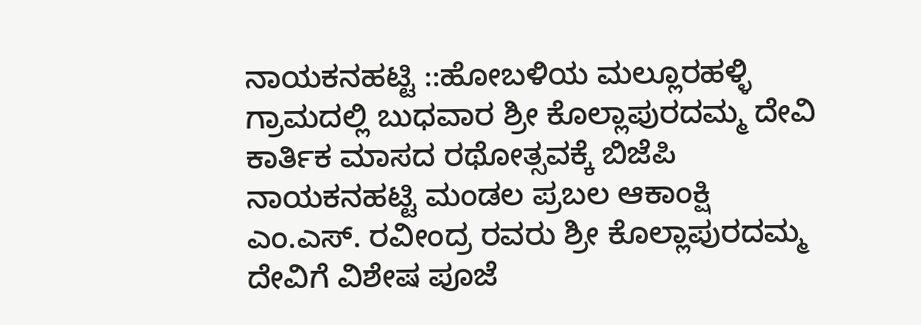ನಾಯಕನಹಟ್ಟಿ ::ಹೋಬಳಿಯ ಮಲ್ಲೂರಹಳ್ಳಿ ಗ್ರಾಮದಲ್ಲಿ ಬುಧವಾರ ಶ್ರೀ ಕೊಲ್ಲಾಪುರದಮ್ಮ ದೇವಿ ಕಾರ್ತಿಕ ಮಾಸದ ರಥೋತ್ಸವಕ್ಕೆ ಬಿಜೆಪಿ ನಾಯಕನಹಟ್ಟಿ ಮಂಡಲ ಪ್ರಬಲ ಆಕಾಂಕ್ಷಿ ಎಂ.ಎಸ್. ರವೀಂದ್ರ ರವರು ಶ್ರೀ ಕೊಲ್ಲಾಪುರದಮ್ಮ ದೇವಿಗೆ ವಿಶೇಷ ಪೂಜೆ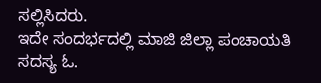ಸಲ್ಲಿಸಿದರು.
ಇದೇ ಸಂದರ್ಭದಲ್ಲಿ ಮಾಜಿ ಜಿಲ್ಲಾ ಪಂಚಾಯತಿ ಸದಸ್ಯ ಓ.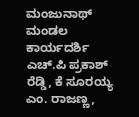ಮಂಜುನಾಥ್ ಮಂಡಲ ಕಾರ್ಯದರ್ಶಿ ಎಚ್.ಪಿ ಪ್ರಕಾಶ್ ರೆಡ್ಡಿ, ಕೆ ಸೂರಯ್ಯ ಎಂ. ರಾಜಣ್ಣ,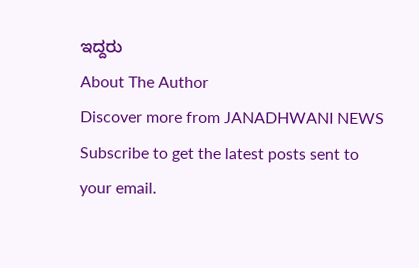ಇದ್ದರು
About The Author
Discover more from JANADHWANI NEWS
Subscribe to get the latest posts sent to your email.